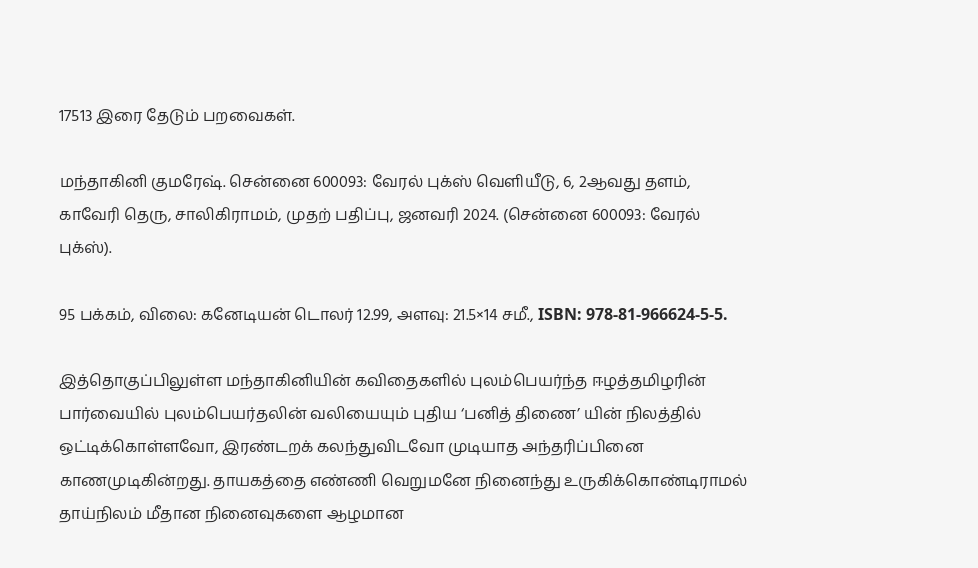17513 இரை தேடும் பறவைகள்.

மந்தாகினி குமரேஷ். சென்னை 600093: வேரல் புக்ஸ் வெளியீடு, 6, 2ஆவது தளம், காவேரி தெரு, சாலிகிராமம், முதற் பதிப்பு, ஜனவரி 2024. (சென்னை 600093: வேரல் புக்ஸ்).

95 பக்கம், விலை: கனேடியன் டொலர் 12.99, அளவு: 21.5×14 சமீ., ISBN: 978-81-966624-5-5.

இத்தொகுப்பிலுள்ள மந்தாகினியின் கவிதைகளில் புலம்பெயர்ந்த ஈழத்தமிழரின் பார்வையில் புலம்பெயர்தலின் வலியையும் புதிய ‘பனித் திணை’ யின் நிலத்தில் ஒட்டிக்கொள்ளவோ, இரண்டறக் கலந்துவிடவோ முடியாத அந்தரிப்பினை காணமுடிகின்றது. தாயகத்தை எண்ணி வெறுமனே நினைந்து உருகிக்கொண்டிராமல் தாய்நிலம் மீதான நினைவுகளை ஆழமான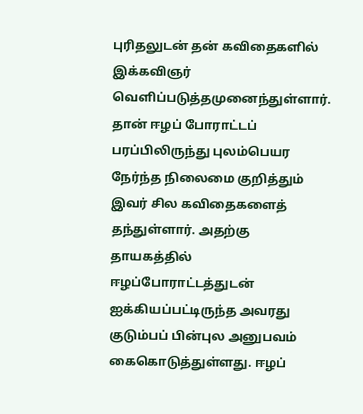புரிதலுடன் தன் கவிதைகளில் இக்கவிஞர் வெளிப்படுத்தமுனைந்துள்ளார். தான் ஈழப் போராட்டப் பரப்பிலிருந்து புலம்பெயர நேர்ந்த நிலைமை குறித்தும் இவர் சில கவிதைகளைத் தந்துள்ளார். அதற்கு தாயகத்தில் ஈழப்போராட்டத்துடன் ஐக்கியப்பட்டிருந்த அவரது குடும்பப் பின்புல அனுபவம் கைகொடுத்துள்ளது. ஈழப்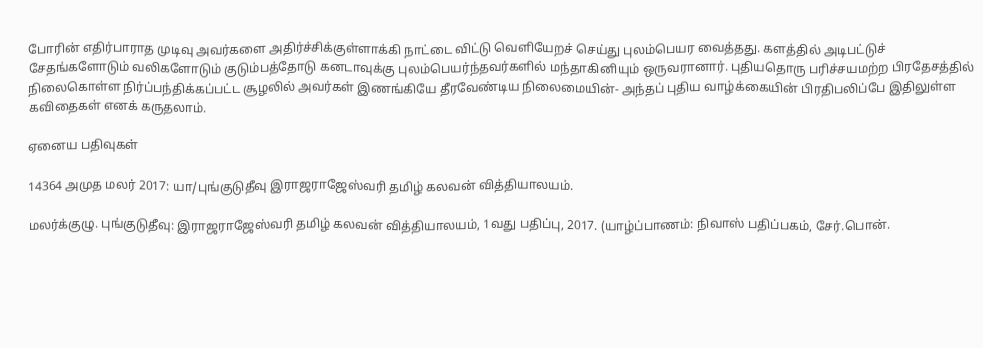போரின் எதிர்பாராத முடிவு அவர்களை அதிர்ச்சிக்குள்ளாக்கி நாட்டை விட்டு வெளியேறச் செய்து புலம்பெயர வைத்தது. களத்தில் அடிபட்டுச் சேதங்களோடும் வலிகளோடும் குடும்பத்தோடு கனடாவுக்கு புலம்பெயர்ந்தவர்களில் மந்தாகினியும் ஒருவரானார். புதியதொரு பரிச்சயமற்ற பிரதேசத்தில் நிலைகொள்ள நிர்ப்பந்திக்கப்பட்ட சூழலில் அவர்கள் இணங்கியே தீரவேண்டிய நிலைமையின்- அந்தப் புதிய வாழ்க்கையின் பிரதிபலிப்பே இதிலுள்ள கவிதைகள் எனக் கருதலாம்.

ஏனைய பதிவுகள்

14364 அமுத மலர் 2017: யா/புங்குடுதீவு இராஜராஜேஸ்வரி தமிழ் கலவன் வித்தியாலயம்.

மலர்க்குழு. புங்குடுதீவு: இராஜராஜேஸ்வரி தமிழ் கலவன் வித்தியாலயம், 1வது பதிப்பு, 2017. (யாழ்ப்பாணம்: நிவாஸ் பதிப்பகம், சேர்.பொன்.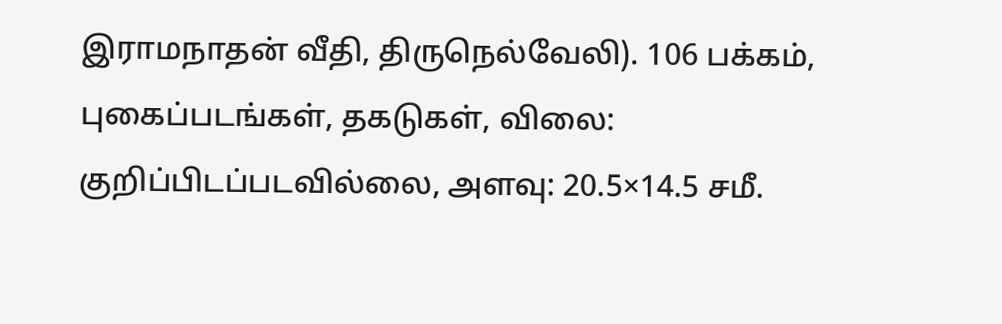இராமநாதன் வீதி, திருநெல்வேலி). 106 பக்கம், புகைப்படங்கள், தகடுகள், விலை: குறிப்பிடப்படவில்லை, அளவு: 20.5×14.5 சமீ.